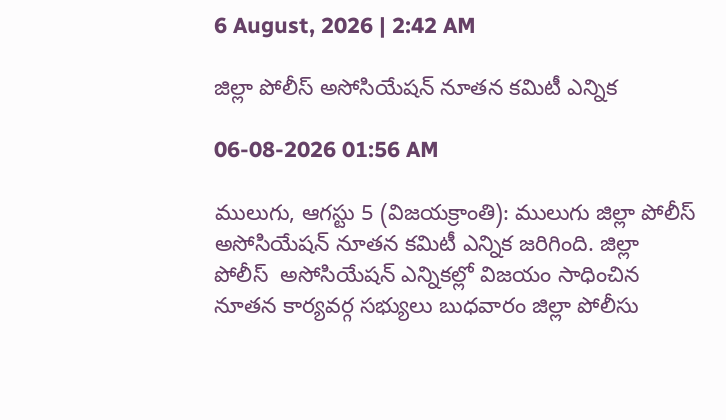6 August, 2026 | 2:42 AM

జిల్లా పోలీస్ అసోసియేషన్ నూతన కమిటీ ఎన్నిక

06-08-2026 01:56 AM

ములుగు, ఆగస్టు 5 (విజయక్రాంతి): ములుగు జిల్లా పోలీస్ అసోసియేషన్ నూతన కమిటీ ఎన్నిక జరిగింది. జిల్లా పోలీస్  అసోసియేషన్ ఎన్నికల్లో విజయం సాధించిన నూతన కార్యవర్గ సభ్యులు బుధవారం జిల్లా పోలీసు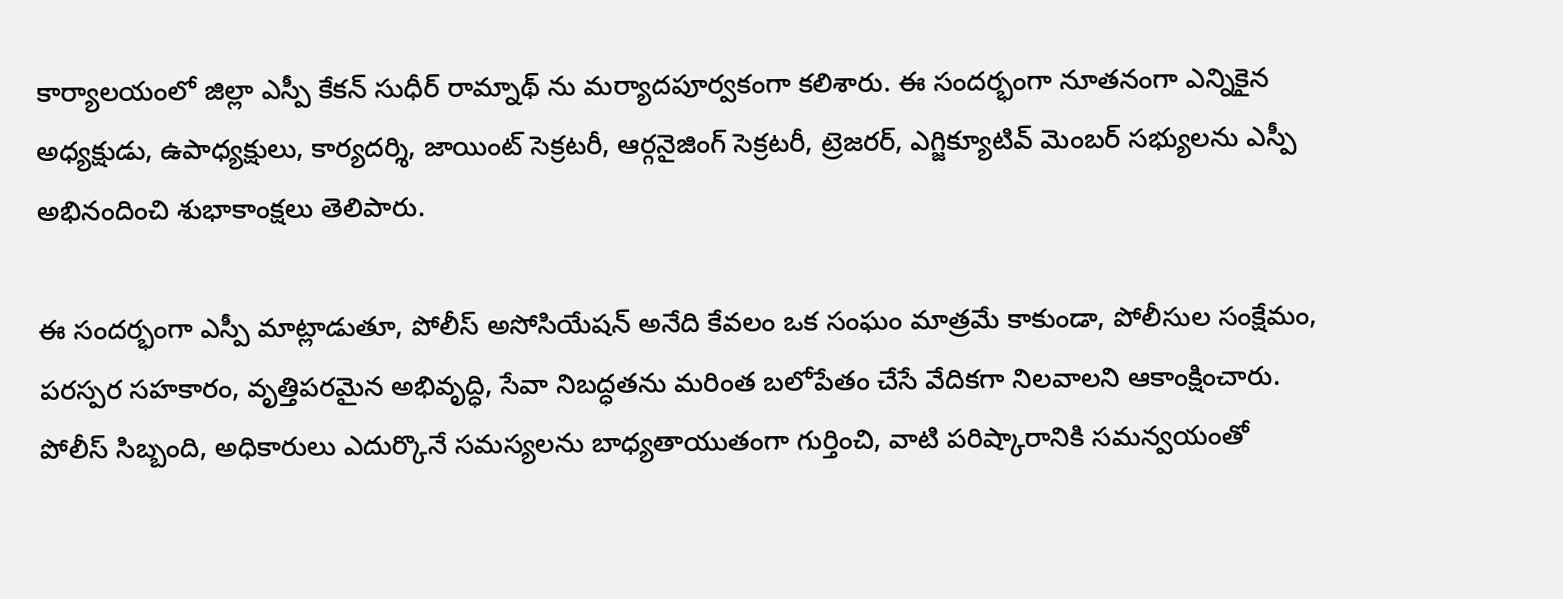కార్యాలయంలో జిల్లా ఎస్పీ కేకన్ సుధీర్ రామ్నాథ్ ను మర్యాదపూర్వకంగా కలిశారు. ఈ సందర్భంగా నూతనంగా ఎన్నికైన అధ్యక్షుడు, ఉపాధ్యక్షులు, కార్యదర్శి, జాయింట్ సెక్రటరీ, ఆర్గనైజింగ్ సెక్రటరీ, ట్రెజరర్, ఎగ్జిక్యూటివ్ మెంబర్ సభ్యులను ఎస్పీ అభినందించి శుభాకాంక్షలు తెలిపారు.

ఈ సందర్భంగా ఎస్పీ మాట్లాడుతూ, పోలీస్ అసోసియేషన్ అనేది కేవలం ఒక సంఘం మాత్రమే కాకుండా, పోలీసుల సంక్షేమం, పరస్పర సహకారం, వృత్తిపరమైన అభివృద్ధి, సేవా నిబద్ధతను మరింత బలోపేతం చేసే వేదికగా నిలవాలని ఆకాంక్షించారు. పోలీస్ సిబ్బంది, అధికారులు ఎదుర్కొనే సమస్యలను బాధ్యతాయుతంగా గుర్తించి, వాటి పరిష్కారానికి సమన్వయంతో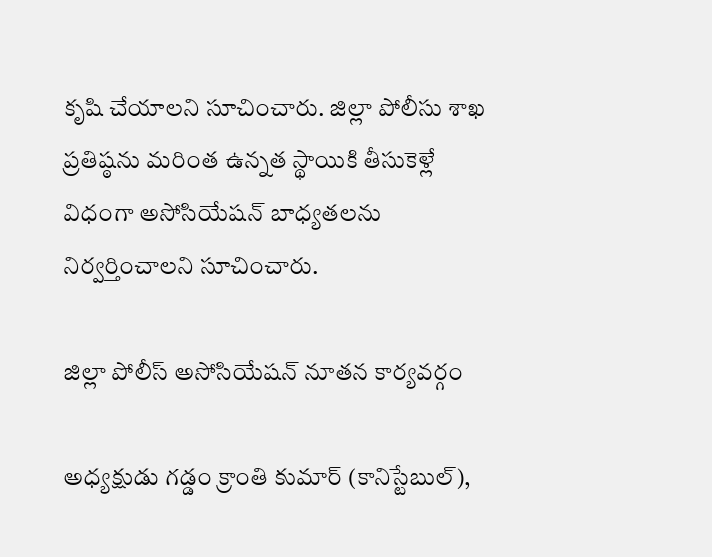కృషి చేయాలని సూచించారు. జిల్లా పోలీసు శాఖ ప్రతిష్ఠను మరింత ఉన్నత స్థాయికి తీసుకెళ్లే విధంగా అసోసియేషన్ బాధ్యతలను నిర్వర్తించాలని సూచించారు.

జిల్లా పోలీస్ అసోసియేషన్ నూతన కార్యవర్గం

అధ్యక్షుడు గడ్డం క్రాంతి కుమార్ (కానిస్టేబుల్),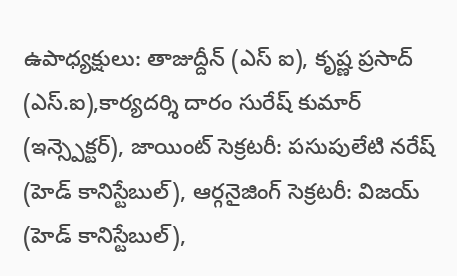ఉపాధ్యక్షులు: తాజుద్దీన్ (ఎస్ ఐ), కృష్ణ ప్రసాద్ (ఎస్.ఐ),కార్యదర్శి దారం సురేష్ కుమార్ (ఇన్స్పెక్టర్), జాయింట్ సెక్రటరీ: పసుపులేటి నరేష్ (హెడ్ కానిస్టేబుల్), ఆర్గనైజింగ్ సెక్రటరీ: విజయ్ (హెడ్ కానిస్టేబుల్),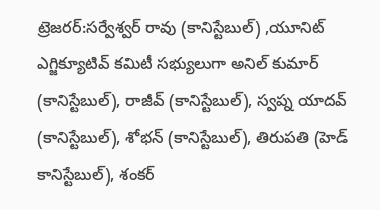ట్రెజరర్:సర్వేశ్వర్ రావు (కానిస్టేబుల్) ,యూనిట్ ఎగ్జిక్యూటివ్ కమిటీ సభ్యులుగా అనిల్ కుమార్ (కానిస్టేబుల్), రాజీవ్ (కానిస్టేబుల్), స్వప్న యాదవ్ (కానిస్టేబుల్), శోభన్ (కానిస్టేబుల్), తిరుపతి (హెడ్ కానిస్టేబుల్), శంకర్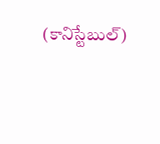(కానిస్టేబుల్)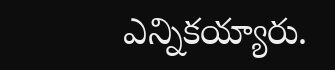ఎన్నికయ్యారు.